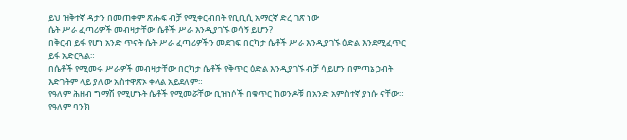ይህ ዝቅተኛ ዳታን በመጠቀም ጽሑፍ ብቻ የሚቀርብበት የቢቢሲ አማርኛ ድረ ገጽ ነው
ሴት ሥራ ፈጣሪዎች መብዛታቸው ሴቶች ሥራ እንዲያገኙ ወሳኝ ይሆን?
በቅርብ ይፋ የሆነ አንድ ጥናት ሴት ሥራ ፈጣሪዎችን መደገፍ በርካታ ሴቶች ሥራ እንዲያገኙ ዕድል እንደሚፈጥር ይፋ አድርጓል።
በሴቶች የሚመሩ ሥራዎች መብዛታቸው በርካታ ሴቶች የቅጥር ዕድል እንዲያገኙ ብቻ ሳይሆን በምጣኔ ኃብት እድገትም ላይ ያለው አስተዋጽኦ ቀላል አይደለም።
የዓለም ሕዘብ ግማሽ የሚሆኑት ሴቶች የሚመሯቸው ቢዝነሶች በቁጥር ከወንዶቹ በአንድ አምስተኛ ያነሱ ናቸው።
የዓለም ባንክ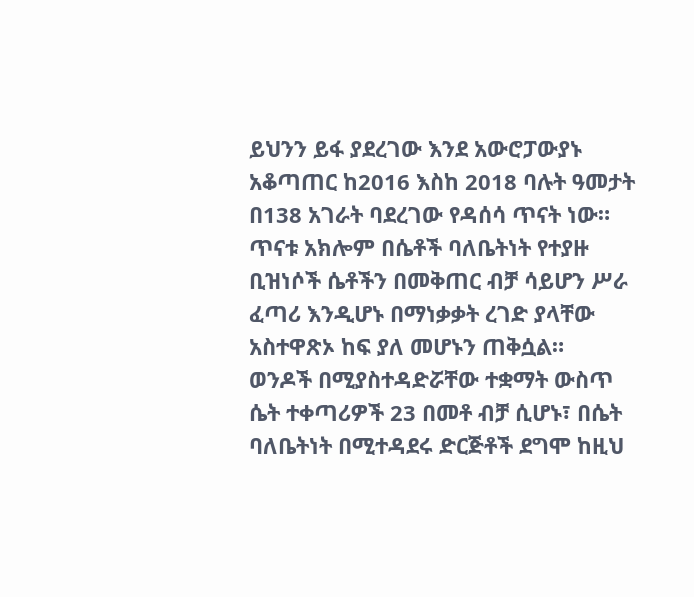ይህንን ይፋ ያደረገው እንደ አውሮፓውያኑ አቆጣጠር ከ2016 እስከ 2018 ባሉት ዓመታት በ138 አገራት ባደረገው የዳሰሳ ጥናት ነው።
ጥናቱ አክሎም በሴቶች ባለቤትነት የተያዙ ቢዝነሶች ሴቶችን በመቅጠር ብቻ ሳይሆን ሥራ ፈጣሪ እንዲሆኑ በማነቃቃት ረገድ ያላቸው አስተዋጽኦ ከፍ ያለ መሆኑን ጠቅሷል።
ወንዶች በሚያስተዳድሯቸው ተቋማት ውስጥ ሴት ተቀጣሪዎች 23 በመቶ ብቻ ሲሆኑ፣ በሴት ባለቤትነት በሚተዳደሩ ድርጅቶች ደግሞ ከዚህ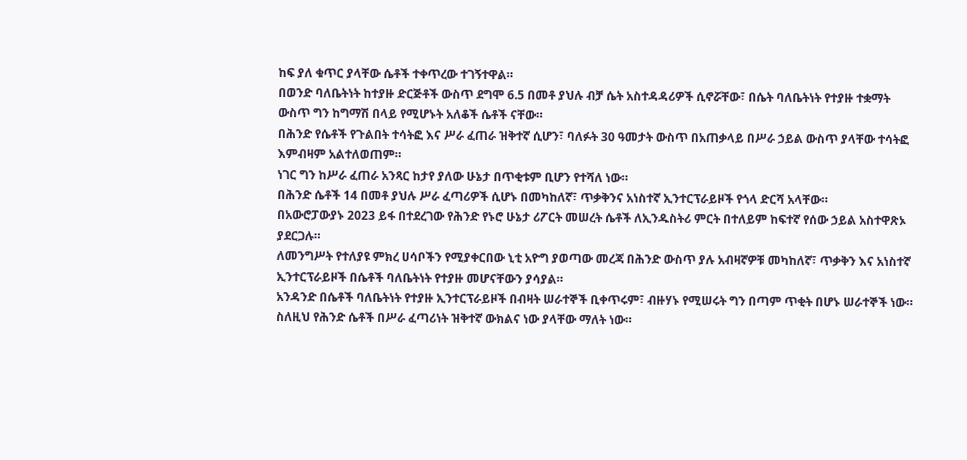ከፍ ያለ ቁጥር ያላቸው ሴቶች ተቀጥረው ተገኝተዋል።
በወንድ ባለቤትነት ከተያዙ ድርጅቶች ውስጥ ደግሞ 6.5 በመቶ ያህሉ ብቻ ሴት አስተዳዳሪዎች ሲኖሯቸው፣ በሴት ባለቤትነት የተያዙ ተቋማት ውስጥ ግን ከግማሽ በላይ የሚሆኑት አለቆች ሴቶች ናቸው።
በሕንድ የሴቶች የጉልበት ተሳትፎ እና ሥራ ፈጠራ ዝቅተኛ ሲሆን፣ ባለፉት 30 ዓመታት ውስጥ በአጠቃላይ በሥራ ኃይል ውስጥ ያላቸው ተሳትፎ እምብዛም አልተለወጠም።
ነገር ግን ከሥራ ፈጠራ አንጻር ከታየ ያለው ሁኔታ በጥቂቱም ቢሆን የተሻለ ነው።
በሕንድ ሴቶች 14 በመቶ ያህሉ ሥራ ፈጣሪዎች ሲሆኑ በመካከለኛ፣ ጥቃቅንና አነስተኛ ኢንተርፕራይዞች የጎላ ድርሻ አላቸው።
በአውሮፓውያኑ 2023 ይፋ በተደረገው የሕንድ የኑሮ ሁኔታ ሪፖርት መሠረት ሴቶች ለኢንዱስትሪ ምርት በተለይም ከፍተኛ የሰው ኃይል አስተዋጽኦ ያደርጋሉ።
ለመንግሥት የተለያዩ ምክረ ሀሳቦችን የሚያቀርበው ኒቲ አዮግ ያወጣው መረጃ በሕንድ ውስጥ ያሉ አብዛኛዎቹ መካከለኛ፣ ጥቃቅን እና አነስተኛ ኢንተርፕራይዞች በሴቶች ባለቤትነት የተያዙ መሆናቸውን ያሳያል።
አንዳንድ በሴቶች ባለቤትነት የተያዙ ኢንተርፕራይዞች በብዛት ሠራተኞች ቢቀጥሩም፣ ብዙሃኑ የሚሠሩት ግን በጣም ጥቂት በሆኑ ሠራተኞች ነው።
ስለዚህ የሕንድ ሴቶች በሥራ ፈጣሪነት ዝቅተኛ ውክልና ነው ያላቸው ማለት ነው።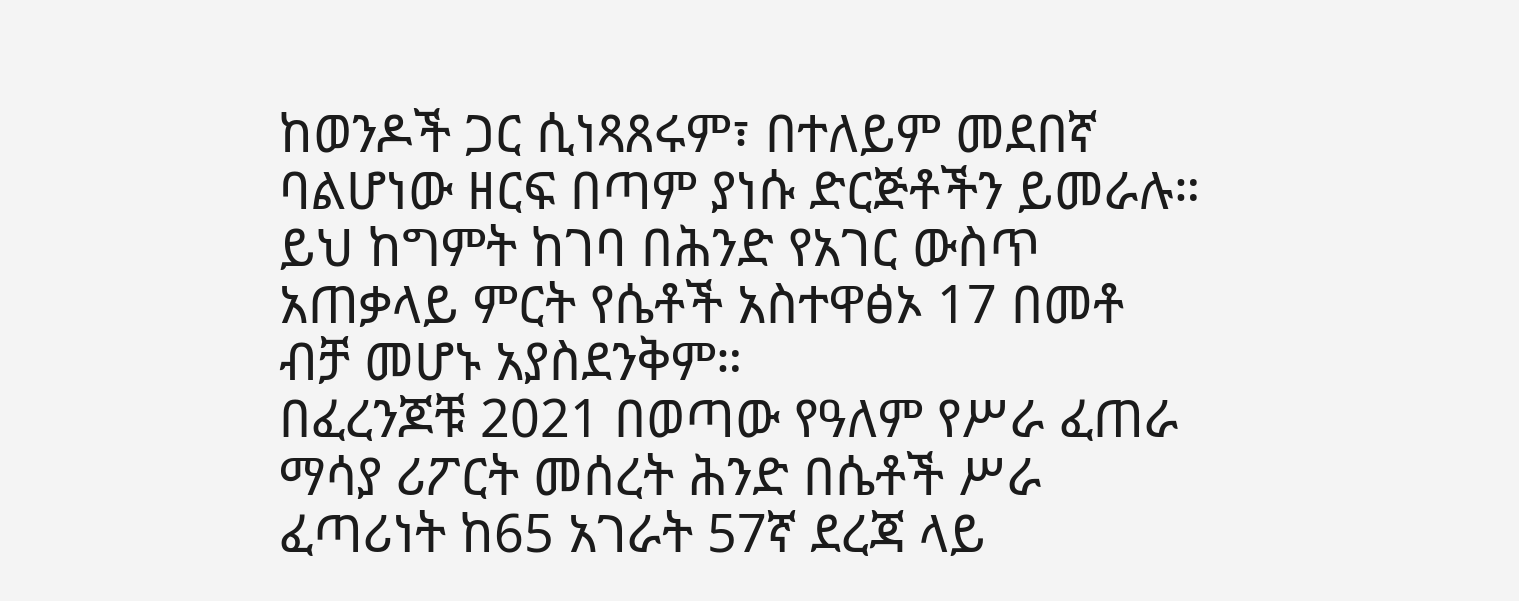ከወንዶች ጋር ሲነጻጸሩም፣ በተለይም መደበኛ ባልሆነው ዘርፍ በጣም ያነሱ ድርጅቶችን ይመራሉ።
ይህ ከግምት ከገባ በሕንድ የአገር ውስጥ አጠቃላይ ምርት የሴቶች አስተዋፅኦ 17 በመቶ ብቻ መሆኑ አያስደንቅም።
በፈረንጆቹ 2021 በወጣው የዓለም የሥራ ፈጠራ ማሳያ ሪፖርት መሰረት ሕንድ በሴቶች ሥራ ፈጣሪነት ከ65 አገራት 57ኛ ደረጃ ላይ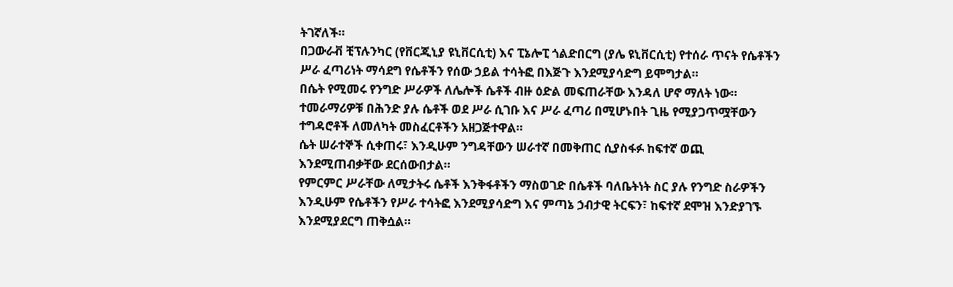ትገኛለች።
በጋውራቭ ቺፕሉንካር (የቨርጂኒያ ዩኒቨርሲቲ) እና ፒኔሎፒ ጎልድበርግ (ያሌ ዩኒቨርሲቲ) የተሰራ ጥናት የሴቶችን ሥራ ፈጣሪነት ማሳደግ የሴቶችን የሰው ኃይል ተሳትፎ በእጅጉ እንደሚያሳድግ ይሞግታል።
በሴት የሚመሩ የንግድ ሥራዎች ለሌሎች ሴቶች ብዙ ዕድል መፍጠራቸው እንዳለ ሆኖ ማለት ነው።
ተመራማሪዎቹ በሕንድ ያሉ ሴቶች ወደ ሥራ ሲገቡ እና ሥራ ፈጣሪ በሚሆኑበት ጊዜ የሚያጋጥሟቸውን ተግዳሮቶች ለመለካት መስፈርቶችን አዘጋጅተዋል።
ሴት ሠራተኞች ሲቀጠሩ፣ እንዲሁም ንግዳቸውን ሠራተኛ በመቅጠር ሲያስፋፉ ከፍተኛ ወጪ እንደሚጠብቃቸው ደርሰውበታል።
የምርምር ሥራቸው ለሚታትሩ ሴቶች እንቅፋቶችን ማስወገድ በሴቶች ባለቤትነት ስር ያሉ የንግድ ስራዎችን እንዲሁም የሴቶችን የሥራ ተሳትፎ እንደሚያሳድግ እና ምጣኔ ኃብታዊ ትርፍን፣ ከፍተኛ ደሞዝ እንድያገኙ እንደሚያደርግ ጠቅሷል።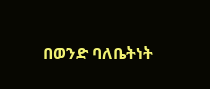በወንድ ባለቤትነት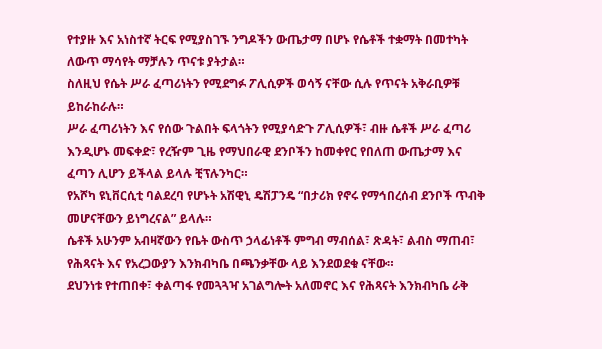የተያዙ እና አነስተኛ ትርፍ የሚያስገኙ ንግዶችን ውጤታማ በሆኑ የሴቶች ተቋማት በመተካት ለውጥ ማሳየት ማቻሉን ጥናቱ ያትታል።
ስለዚህ የሴት ሥራ ፈጣሪነትን የሚደግፉ ፖሊሲዎች ወሳኝ ናቸው ሲሉ የጥናት አቅራቢዎቹ ይከራከራሉ።
ሥራ ፈጣሪነትን እና የሰው ጉልበት ፍላጎትን የሚያሳድጉ ፖሊሲዎች፣ ብዙ ሴቶች ሥራ ፈጣሪ እንዲሆኑ መፍቀድ፣ የረዥም ጊዜ የማህበራዊ ደንቦችን ከመቀየር የበለጠ ውጤታማ እና ፈጣን ሊሆን ይችላል ይላሉ ቺፕሉንካር።
የአሾካ ዩኒቨርሲቲ ባልደረባ የሆኑት አሽዊኒ ዴሽፓንዴ “በታሪክ የኖሩ የማኅበረሰብ ደንቦች ጥብቅ መሆናቸውን ይነግረናል” ይላሉ።
ሴቶች አሁንም አብዛኛውን የቤት ውስጥ ኃላፊነቶች ምግብ ማብሰል፣ ጽዳት፣ ልብስ ማጠብ፣ የሕጻናት እና የአረጋውያን እንክብካቤ በጫንቃቸው ላይ እንደወደቁ ናቸው።
ደህንነቱ የተጠበቀ፣ ቀልጣፋ የመጓጓዣ አገልግሎት አለመኖር እና የሕጻናት እንክብካቤ ራቅ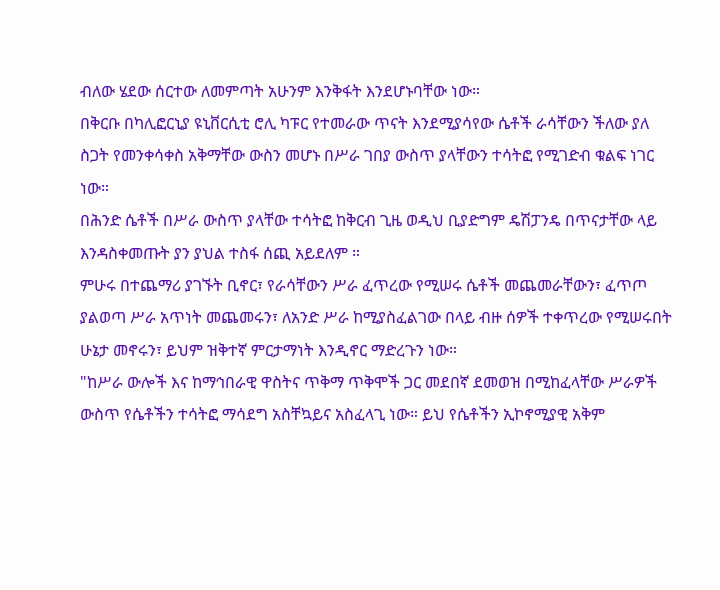ብለው ሄደው ሰርተው ለመምጣት አሁንም እንቅፋት እንደሆኑባቸው ነው።
በቅርቡ በካሊፎርኒያ ዩኒቨርሲቲ ሮሊ ካፑር የተመራው ጥናት እንደሚያሳየው ሴቶች ራሳቸውን ችለው ያለ ስጋት የመንቀሳቀስ አቅማቸው ውስን መሆኑ በሥራ ገበያ ውስጥ ያላቸውን ተሳትፎ የሚገድብ ቁልፍ ነገር ነው።
በሕንድ ሴቶች በሥራ ውስጥ ያላቸው ተሳትፎ ከቅርብ ጊዜ ወዲህ ቢያድግም ዴሽፓንዴ በጥናታቸው ላይ እንዳስቀመጡት ያን ያህል ተስፋ ሰጪ አይደለም ።
ምሁሩ በተጨማሪ ያገኙት ቢኖር፣ የራሳቸውን ሥራ ፈጥረው የሚሠሩ ሴቶች መጨመራቸውን፣ ፈጥጦ ያልወጣ ሥራ አጥነት መጨመሩን፣ ለአንድ ሥራ ከሚያስፈልገው በላይ ብዙ ሰዎች ተቀጥረው የሚሠሩበት ሁኔታ መኖሩን፣ ይህም ዝቅተኛ ምርታማነት እንዲኖር ማድረጉን ነው።
"ከሥራ ውሎች እና ከማኅበራዊ ዋስትና ጥቅማ ጥቅሞች ጋር መደበኛ ደመወዝ በሚከፈላቸው ሥራዎች ውስጥ የሴቶችን ተሳትፎ ማሳደግ አስቸኳይና አስፈላጊ ነው። ይህ የሴቶችን ኢኮኖሚያዊ አቅም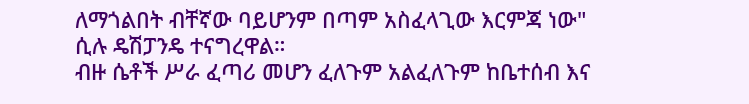ለማጎልበት ብቸኛው ባይሆንም በጣም አስፈላጊው እርምጃ ነው" ሲሉ ዴሽፓንዴ ተናግረዋል።
ብዙ ሴቶች ሥራ ፈጣሪ መሆን ፈለጉም አልፈለጉም ከቤተሰብ እና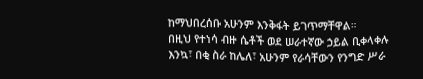ከማህበረሰቡ አሁንም እንቅፋት ይገጥማቸዋል።
በዚህ የተነሳ ብዙ ሴቶች ወደ ሠራተኛው ኃይል ቢቀላቀሉ እንኳ፣ በቂ ስራ ከሌለ፣ አሁንም የራሳቸውን የንግድ ሥራ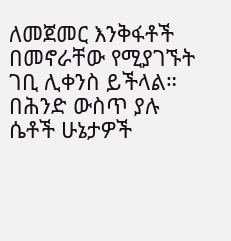ለመጀመር እንቅፋቶች በመኖራቸው የሚያገኙት ገቢ ሊቀንስ ይችላል።
በሕንድ ውስጥ ያሉ ሴቶች ሁኔታዎች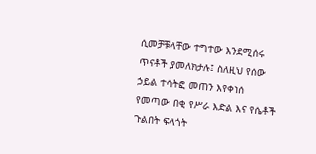ሲመቻቹላቸው ተግተው እንደሚሰሩ ጥናቶች ያመለክታሉ፤ ስለዚህ የሰው ኃይል ተሳትፎ መጠን እየቀነሰ የመጣው በቂ የሥራ እድል እና የሴቶች ጉልበት ፍላጎት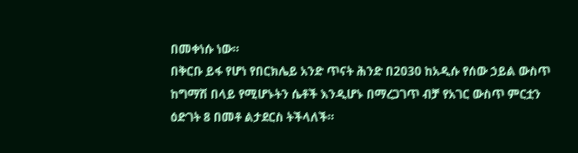በመቀነሱ ነው።
በቅርቡ ይፋ የሆነ የበርክሌይ አንድ ጥናት ሕንድ በ2030 ከአዲሱ የሰው ኃይል ውስጥ ከግማሽ በላይ የሚሆኑትን ሴቶች እንዲሆኑ በማረጋገጥ ብቻ የአገር ውስጥ ምርቷን ዕድገት 8 በመቶ ልታደርስ ትችላለች።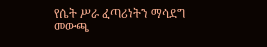የሴት ሥራ ፈጣሪነትን ማሳደግ መውጫ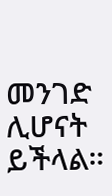መንገድ ሊሆናት ይችላል።